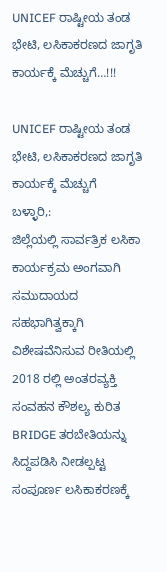UNICEF ರಾಷ್ಟೀಯ ತಂಡ ಭೇಟಿ, ಲಸಿಕಾಕರಣದ ಜಾಗೃತಿ ಕಾರ್ಯಕ್ಕೆ ಮೆಚ್ಚುಗೆ…!!!

UNICEF ರಾಷ್ಟೀಯ ತಂಡ ಭೇಟಿ, ಲಸಿಕಾಕರಣದ ಜಾಗೃತಿ ಕಾರ್ಯಕ್ಕೆ ಮೆಚ್ಚುಗೆ
ಬಳ್ಳಾರಿ,:
ಜಿಲ್ಲೆಯಲ್ಲಿ ಸಾರ್ವತ್ರಿಕ ಲಸಿಕಾ ಕಾರ್ಯಕ್ರಮ ಅಂಗವಾಗಿ ಸಮುದಾಯದ ಸಹಭಾಗಿತ್ವಕ್ಕಾಗಿ ವಿಶೇಷವೆನಿಸುವ ರೀತಿಯಲ್ಲಿ 2018 ರಲ್ಲಿ ಅಂತರವ್ಯಕ್ತಿ ಸಂವಹನ ಕೌಶಲ್ಯ ಕುರಿತ BRIDGE ತರಬೇತಿಯನ್ನು ಸಿದ್ದಪಡಿಸಿ ನೀಡಲ್ಪಟ್ಟ ಸಂಪೂರ್ಣ ಲಸಿಕಾಕರಣಕ್ಕೆ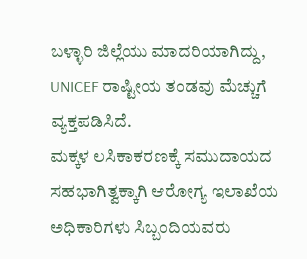ಬಳ್ಳಾರಿ ಜಿಲ್ಲೆಯು ಮಾದರಿಯಾಗಿದ್ದು, UNICEF ರಾಷ್ಟೀಯ ತಂಡವು ಮೆಚ್ಚುಗೆ ವ್ಯಕ್ತಪಡಿಸಿದೆ.
ಮಕ್ಕಳ ಲಸಿಕಾಕರಣಕ್ಕೆ ಸಮುದಾಯದ ಸಹಭಾಗಿತ್ವಕ್ಕಾಗಿ ಆರೋಗ್ಯ ಇಲಾಖೆಯ ಅಧಿಕಾರಿಗಳು ಸಿಬ್ಬಂದಿಯವರು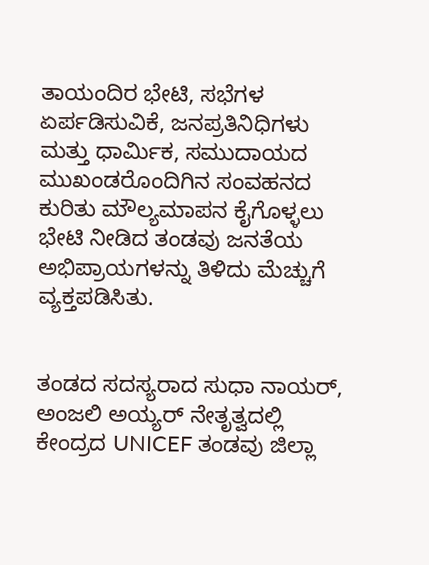ತಾಯಂದಿರ ಭೇಟಿ, ಸಭೆಗಳ ಏರ್ಪಡಿಸುವಿಕೆ, ಜನಪ್ರತಿನಿಧಿಗಳು ಮತ್ತು ಧಾರ್ಮಿಕ, ಸಮುದಾಯದ ಮುಖಂಡರೊಂದಿಗಿನ ಸಂವಹನದ ಕುರಿತು ಮೌಲ್ಯಮಾಪನ ಕೈಗೊಳ್ಳಲು ಭೇಟಿ ನೀಡಿದ ತಂಡವು ಜನತೆಯ ಅಭಿಪ್ರಾಯಗಳನ್ನು ತಿಳಿದು ಮೆಚ್ಚುಗೆ ವ್ಯಕ್ತಪಡಿಸಿತು.


ತಂಡದ ಸದಸ್ಯರಾದ ಸುಧಾ ನಾಯರ್, ಅಂಜಲಿ ಅಯ್ಯರ್‌ ನೇತೃತ್ವದಲ್ಲಿ ಕೇಂದ್ರದ UNICEF ತಂಡವು ಜಿಲ್ಲಾ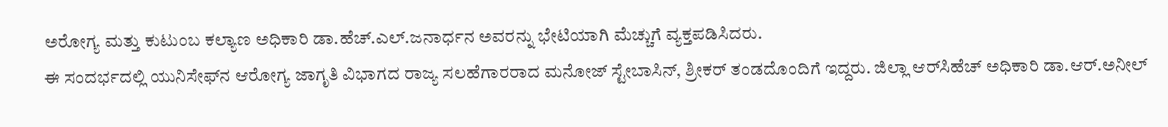ಅರೋಗ್ಯ ಮತ್ತು ಕುಟುಂಬ ಕಲ್ಯಾಣ ಅಧಿಕಾರಿ ಡಾ.ಹೆಚ್‌.ಎಲ್‌.ಜನಾರ್ಧನ ಅವರನ್ನು ಭೇಟಿಯಾಗಿ ಮೆಚ್ಚುಗೆ ವ್ಯಕ್ತಪಡಿಸಿದರು.
ಈ ಸಂದರ್ಭದಲ್ಲಿ ಯುನಿಸೇಫ್‌ನ ಆರೋಗ್ಯ ಜಾಗೃತಿ ವಿಭಾಗದ ರಾಜ್ಯ ಸಲಹೆಗಾರರಾದ ಮನೋಜ್‌ ಸ್ಟೇಬಾಸಿನ್‌, ಶ್ರೀಕರ್‌ ತಂಡದೊಂದಿಗೆ ಇದ್ದರು. ಜಿಲ್ಲಾ ಆರ್‌ಸಿಹೆಚ್‌ ಅಧಿಕಾರಿ ಡಾ.ಆರ್‌.ಅನೀಲ್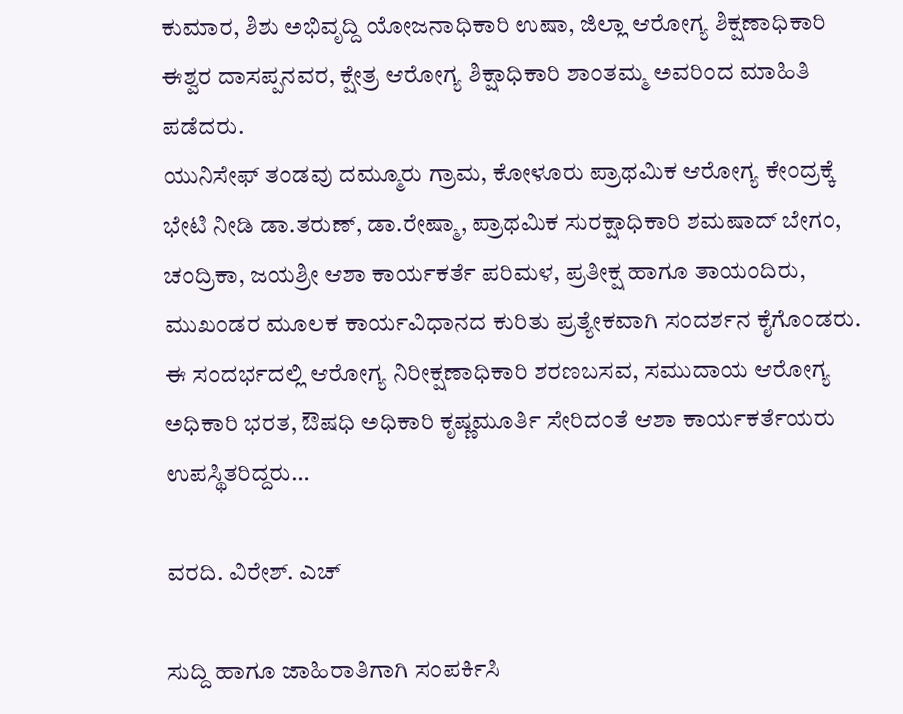ಕುಮಾರ, ಶಿಶು ಅಭಿವೃದ್ದಿ ಯೋಜನಾಧಿಕಾರಿ ಉಷಾ, ಜಿಲ್ಲಾ ಆರೋಗ್ಯ ಶಿಕ್ಷಣಾಧಿಕಾರಿ ಈಶ್ವರ ದಾಸಪ್ಪನವರ, ಕ್ಷೇತ್ರ ಆರೋಗ್ಯ ಶಿಕ್ಷಾಧಿಕಾರಿ ಶಾಂತಮ್ಮ ಅವರಿಂದ ಮಾಹಿತಿ ಪಡೆದರು.
ಯುನಿಸೇಫ್ ತಂಡವು ದಮ್ಮೂರು ಗ್ರಾಮ, ಕೋಳೂರು ಪ್ರಾಥಮಿಕ ಆರೋಗ್ಯ ಕೇಂದ್ರಕ್ಕೆ ಭೇಟಿ ನೀಡಿ ಡಾ.ತರುಣ್‌, ಡಾ.ರೇಷ್ಮಾ, ಪ್ರಾಥಮಿಕ ಸುರಕ್ಷಾಧಿಕಾರಿ ಶಮಷಾದ್‌ ಬೇಗಂ, ಚಂದ್ರಿಕಾ, ಜಯಶ್ರೀ ಆಶಾ ಕಾರ್ಯಕರ್ತೆ ಪರಿಮಳ, ಪ್ರತೀಕ್ಷ ಹಾಗೂ ತಾಯಂದಿರು, ಮುಖಂಡರ ಮೂಲಕ ಕಾರ್ಯವಿಧಾನದ ಕುರಿತು ಪ್ರತ್ಯೇಕವಾಗಿ ಸಂದರ್ಶನ ಕೈಗೊಂಡರು.
ಈ ಸಂದರ್ಭದಲ್ಲಿ ಆರೋಗ್ಯ ನಿರೀಕ್ಷಣಾಧಿಕಾರಿ ಶರಣಬಸವ, ಸಮುದಾಯ ಆರೋಗ್ಯ ಅಧಿಕಾರಿ ಭರತ, ಔಷಧಿ ಅಧಿಕಾರಿ ಕೃಷ್ಣಮೂರ್ತಿ ಸೇರಿದಂತೆ ಆಶಾ ಕಾರ್ಯಕರ್ತೆಯರು ಉಪಸ್ಥಿತರಿದ್ದರು…

ವರದಿ. ವಿರೇಶ್. ಎಚ್

ಸುದ್ದಿ ಹಾಗೂ ಜಾಹಿರಾತಿಗಾಗಿ ಸಂಪರ್ಕಿಸಿ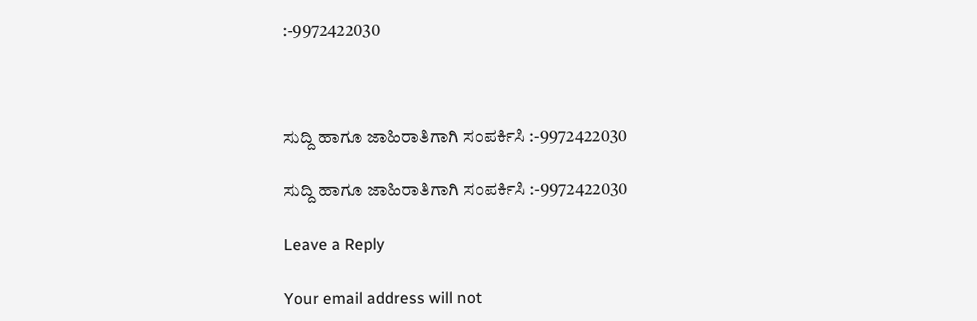:-9972422030



ಸುದ್ದಿ ಹಾಗೂ ಜಾಹಿರಾತಿಗಾಗಿ ಸಂಪರ್ಕಿಸಿ :-9972422030

ಸುದ್ದಿ ಹಾಗೂ ಜಾಹಿರಾತಿಗಾಗಿ ಸಂಪರ್ಕಿಸಿ :-9972422030

Leave a Reply

Your email address will not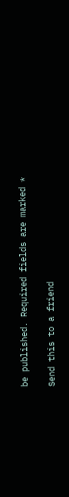be published. Required fields are marked *

Send this to a friend